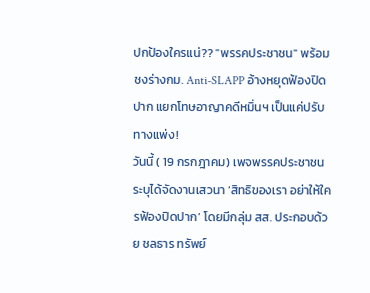ปกป้องใครแน่?? "พรรคประชาชน" พร้อมชงร่างกม. Anti-SLAPP อ้างหยุดฟ้องปิดปาก แยกโทษอาญาคดีหมิ่นฯ เป็นแค่ปรับทางแพ่ง!
วันนี้ ( 19 กรกฎาคม) เพจพรรคประชาชน ระบุได้จัดงานเสวนา ‘สิทธิของเรา อย่าให้ใครฟ้องปิดปาก’ โดยมีกลุ่ม สส. ประกอบด้วย ชลธาร ทรัพย์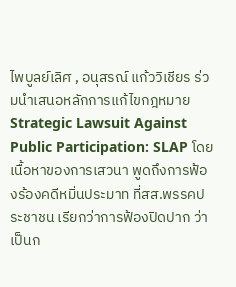ไพบูลย์เลิศ , อนุสรณ์ แก้ววิเชียร ร่วมนำเสนอหลักการแก้ไขกฎหมาย Strategic Lawsuit Against Public Participation: SLAP โดยเนื้อหาของการเสวนา พูดถึงการฟ้องร้องคดีหมิ่นประมาท ที่สส.พรรคประชาชน เรียกว่าการฟ้องปิดปาก ว่า เป็นก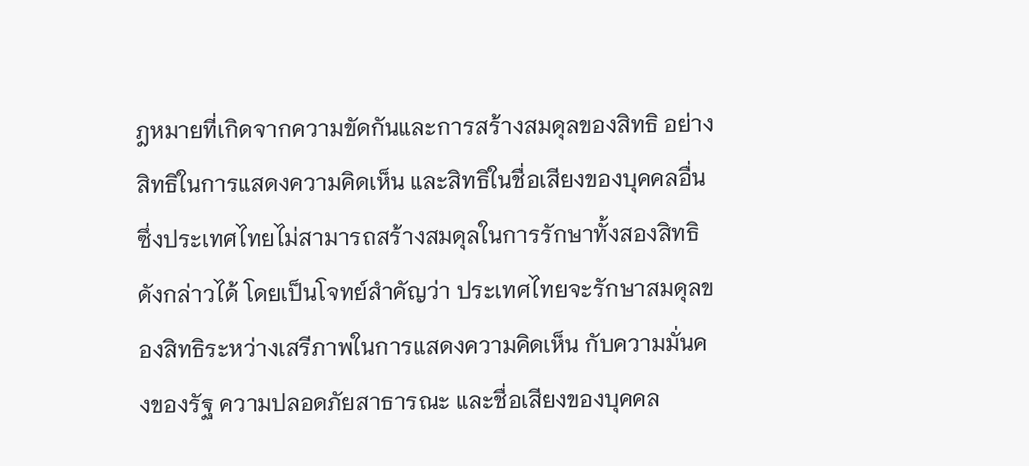ฎหมายที่เกิดจากความขัดกันและการสร้างสมดุลของสิทธิ อย่างสิทธิในการแสดงความคิดเห็น และสิทธิในชื่อเสียงของบุคคลอื่น ซึ่งประเทศไทยไม่สามารถสร้างสมดุลในการรักษาทั้งสองสิทธิดังกล่าวได้ โดยเป็นโจทย์สำคัญว่า ประเทศไทยจะรักษาสมดุลของสิทธิระหว่างเสรีภาพในการแสดงความคิดเห็น กับความมั่นคงของรัฐ ความปลอดภัยสาธารณะ และชื่อเสียงของบุคคล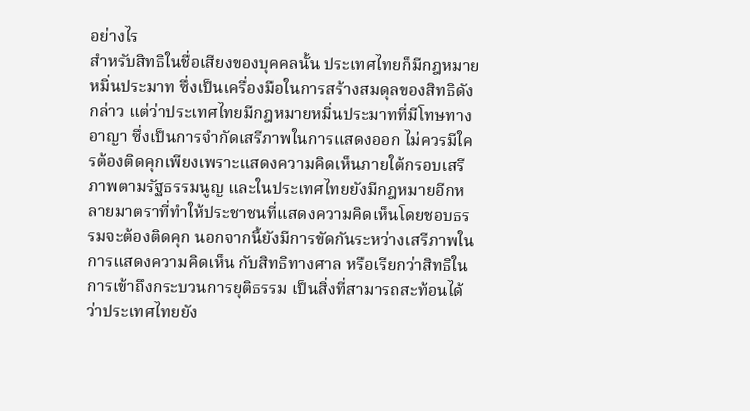อย่างไร
สำหรับสิทธิในชื่อเสียงของบุคคลนั้น ประเทศไทยก็มีกฎหมายหมิ่นประมาท ซึ่งเป็นเครื่องมือในการสร้างสมดุลของสิทธิดังกล่าว แต่ว่าประเทศไทยมีกฎหมายหมิ่นประมาทที่มีโทษทางอาญา ซึ่งเป็นการจำกัดเสรีภาพในการแสดงออก ไม่ควรมีใครต้องติดคุกเพียงเพราะแสดงความคิดเห็นภายใต้กรอบเสรีภาพตามรัฐธรรมนูญ และในประเทศไทยยังมีกฎหมายอีกหลายมาตราที่ทำให้ประชาชนที่แสดงความคิดเห็นโดยชอบธรรมจะต้องติดคุก นอกจากนี้ยังมีการขัดกันระหว่างเสรีภาพในการแสดงความคิดเห็น กับสิทธิทางศาล หรือเรียกว่าสิทธิในการเข้าถึงกระบวนการยุติธรรม เป็นสิ่งที่สามารถสะท้อนได้ว่าประเทศไทยยัง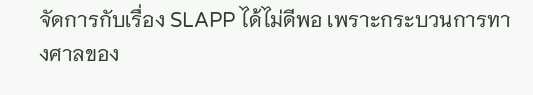จัดการกับเรื่อง SLAPP ได้ไม่ดีพอ เพราะกระบวนการทางศาลของ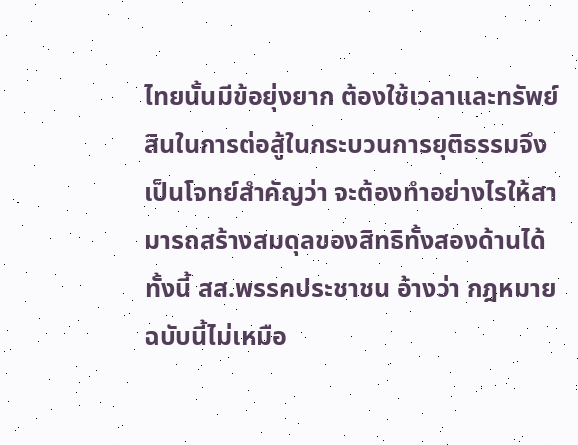ไทยนั้นมีข้อยุ่งยาก ต้องใช้เวลาและทรัพย์สินในการต่อสู้ในกระบวนการยุติธรรมจึงเป็นโจทย์สำคัญว่า จะต้องทำอย่างไรให้สามารถสร้างสมดุลของสิทธิทั้งสองด้านได้ ทั้งนี้ สส.พรรคประชาชน อ้างว่า กฎหมายฉบับนี้ไม่เหมือ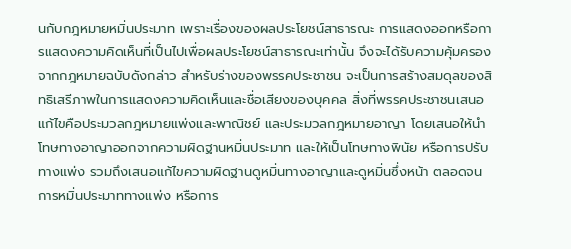นกับกฎหมายหมิ่นประมาท เพราะเรื่องของผลประโยชน์สาธารณะ การแสดงออกหรือการแสดงความคิดเห็นที่เป็นไปเพื่อผลประโยชน์สาธารณะเท่านั้น จึงจะได้รับความคุ้มครองจากกฎหมายฉบับดังกล่าว สำหรับร่างของพรรคประชาชน จะเป็นการสร้างสมดุลของสิทธิเสรีภาพในการแสดงความคิดเห็นและชื่อเสียงของบุคคล สิ่งที่พรรคประชาชนเสนอแก้ไขคือประมวลกฎหมายแพ่งและพาณิชย์ และประมวลกฎหมายอาญา โดยเสนอให้นำโทษทางอาญาออกจากความผิดฐานหมิ่นประมาท และให้เป็นโทษทางพินัย หรือการปรับทางแพ่ง รวมถึงเสนอแก้ไขความผิดฐานดูหมิ่นทางอาญาและดูหมิ่นซึ่งหน้า ตลอดจนการหมิ่นประมาททางแพ่ง หรือการ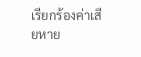เรียกร้องค่าเสียหาย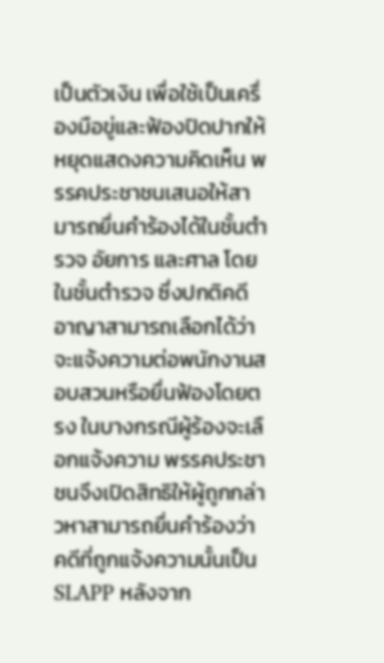เป็นตัวเงิน เพื่อใช้เป็นเครื่องมือขู่และฟ้องปิดปากให้หยุดแสดงความคิดเห็น พรรคประชาชนเสนอให้สามารถยื่นคำร้องได้ในชั้นตำรวจ อัยการ และศาล โดยในชั้นตำรวจ ซึ่งปกติคดีอาญาสามารถเลือกได้ว่าจะแจ้งความต่อพนักงานสอบสวนหรือยื่นฟ้องโดยตรง ในบางกรณีผู้ร้องจะเลือกแจ้งความ พรรคประชาชนจึงเปิดสิทธิให้ผู้ถูกกล่าวหาสามารถยื่นคำร้องว่าคดีที่ถูกแจ้งความนั้นเป็น SLAPP หลังจาก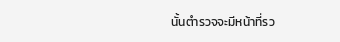นั้นตำรวจจะมีหน้าที่รว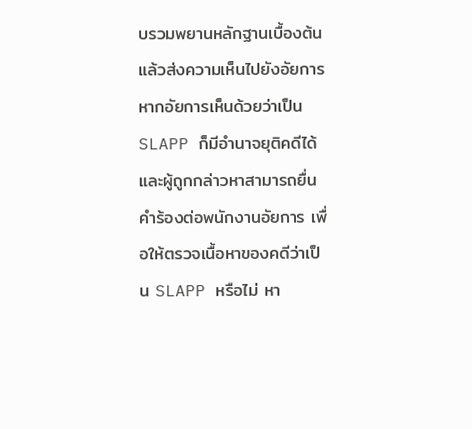บรวมพยานหลักฐานเบื้องต้น แล้วส่งความเห็นไปยังอัยการ หากอัยการเห็นด้วยว่าเป็น SLAPP ก็มีอำนาจยุติคดีได้ และผู้ถูกกล่าวหาสามารถยื่นคำร้องต่อพนักงานอัยการ เพื่อให้ตรวจเนื้อหาของคดีว่าเป็น SLAPP หรือไม่ หา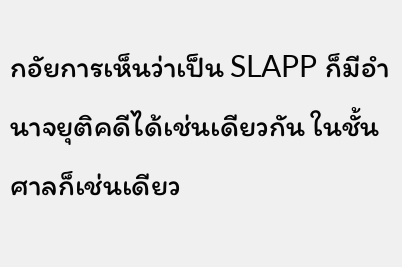กอัยการเห็นว่าเป็น SLAPP ก็มีอำนาจยุติคดีได้เช่นเดียวกัน ในชั้นศาลก็เช่นเดียว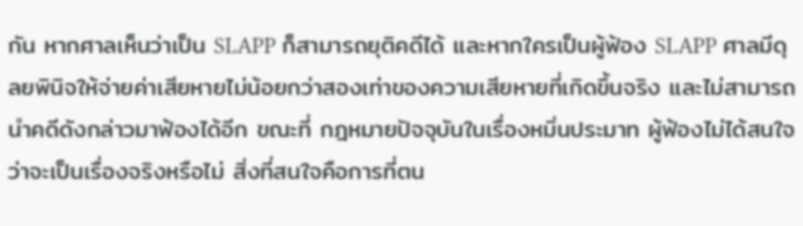กัน หากศาลเห็นว่าเป็น SLAPP ก็สามารถยุติคดีได้ และหากใครเป็นผู้ฟ้อง SLAPP ศาลมีดุลยพินิจให้จ่ายค่าเสียหายไม่น้อยกว่าสองเท่าของความเสียหายที่เกิดขึ้นจริง และไม่สามารถนำคดีดังกล่าวมาฟ้องได้อีก ขณะที่ กฎหมายปัจจุบันในเรื่องหมิ่นประมาท ผู้ฟ้องไม่ได้สนใจว่าจะเป็นเรื่องจริงหรือไม่ สิ่งที่สนใจคือการที่ตน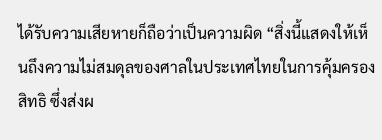ได้รับความเสียหายก็ถือว่าเป็นความผิด “สิ่งนี้แสดงให้เห็นถึงความไม่สมดุลของศาลในประเทศไทยในการคุ้มครองสิทธิ ซึ่งส่งผ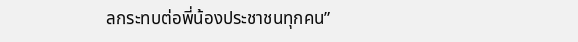ลกระทบต่อพี่น้องประชาชนทุกคน”